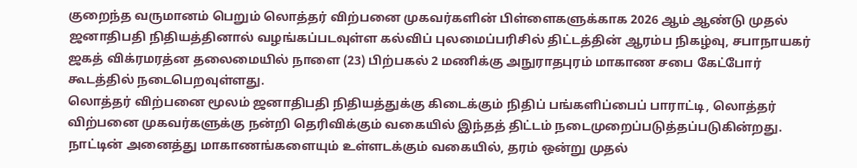குறைந்த வருமானம் பெறும் லொத்தர் விற்பனை முகவர்களின் பிள்ளைகளுக்காக 2026 ஆம் ஆண்டு முதல் ஜனாதிபதி நிதியத்தினால் வழங்கப்படவுள்ள கல்விப் புலமைப்பரிசில் திட்டத்தின் ஆரம்ப நிகழ்வு, சபாநாயகர் ஜகத் விக்ரமரத்ன தலைமையில் நாளை (23) பிற்பகல் 2 மணிக்கு அநுராதபுரம் மாகாண சபை கேட்போர் கூடத்தில் நடைபெறவுள்ளது.
லொத்தர் விற்பனை மூலம் ஜனாதிபதி நிதியத்துக்கு கிடைக்கும் நிதிப் பங்களிப்பைப் பாராட்டி, லொத்தர் விற்பனை முகவர்களுக்கு நன்றி தெரிவிக்கும் வகையில் இந்தத் திட்டம் நடைமுறைப்படுத்தப்படுகின்றது.
நாட்டின் அனைத்து மாகாணங்களையும் உள்ளடக்கும் வகையில், தரம் ஒன்று முதல்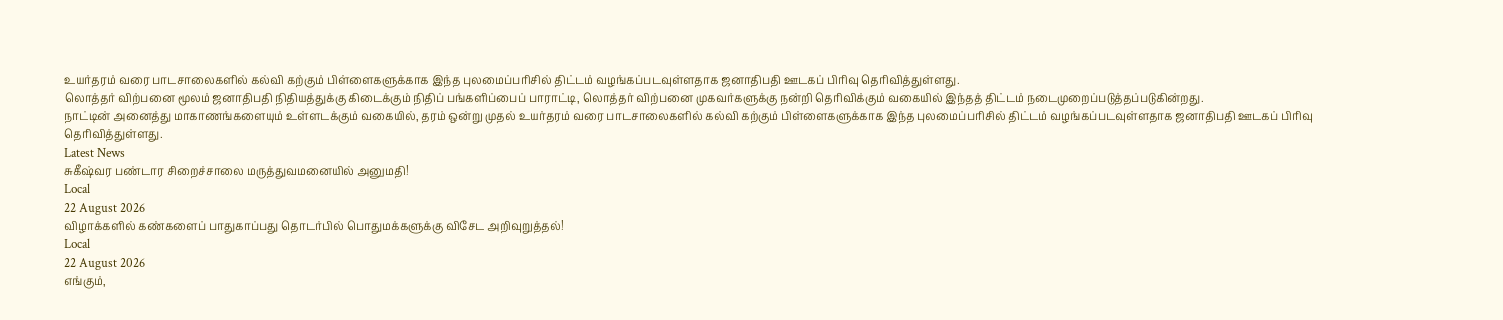உயர்தரம் வரை பாடசாலைகளில் கல்வி கற்கும் பிள்ளைகளுக்காக இந்த புலமைப்பரிசில் திட்டம் வழங்கப்படவுள்ளதாக ஜனாதிபதி ஊடகப் பிரிவு தெரிவித்துள்ளது.
லொத்தர் விற்பனை மூலம் ஜனாதிபதி நிதியத்துக்கு கிடைக்கும் நிதிப் பங்களிப்பைப் பாராட்டி, லொத்தர் விற்பனை முகவர்களுக்கு நன்றி தெரிவிக்கும் வகையில் இந்தத் திட்டம் நடைமுறைப்படுத்தப்படுகின்றது.
நாட்டின் அனைத்து மாகாணங்களையும் உள்ளடக்கும் வகையில், தரம் ஒன்று முதல் உயர்தரம் வரை பாடசாலைகளில் கல்வி கற்கும் பிள்ளைகளுக்காக இந்த புலமைப்பரிசில் திட்டம் வழங்கப்படவுள்ளதாக ஜனாதிபதி ஊடகப் பிரிவு தெரிவித்துள்ளது.
Latest News
சுகீஷ்வர பண்டார சிறைச்சாலை மருத்துவமனையில் அனுமதி!
Local
22 August 2026
விழாக்களில் கண்களைப் பாதுகாப்பது தொடர்பில் பொதுமக்களுக்கு விசேட அறிவுறுத்தல்!
Local
22 August 2026
எங்கும்,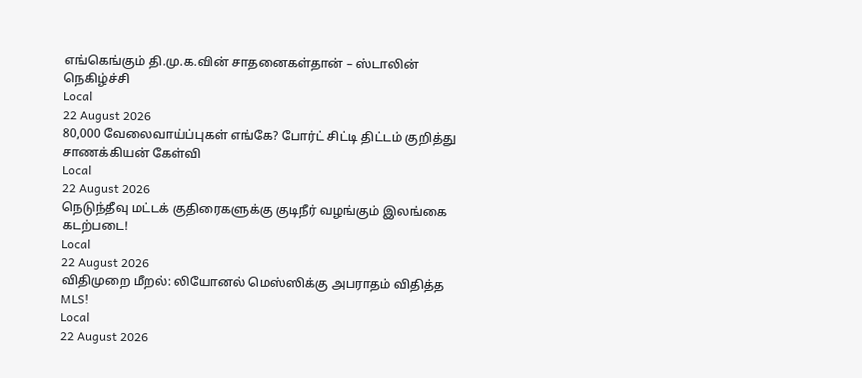எங்கெங்கும் தி.மு.க.வின் சாதனைகள்தான் – ஸ்டாலின் நெகிழ்ச்சி
Local
22 August 2026
80,000 வேலைவாய்ப்புகள் எங்கே? போர்ட் சிட்டி திட்டம் குறித்து சாணக்கியன் கேள்வி
Local
22 August 2026
நெடுந்தீவு மட்டக் குதிரைகளுக்கு குடிநீர் வழங்கும் இலங்கை கடற்படை!
Local
22 August 2026
விதிமுறை மீறல்: லியோனல் மெஸ்ஸிக்கு அபராதம் விதித்த MLS!
Local
22 August 2026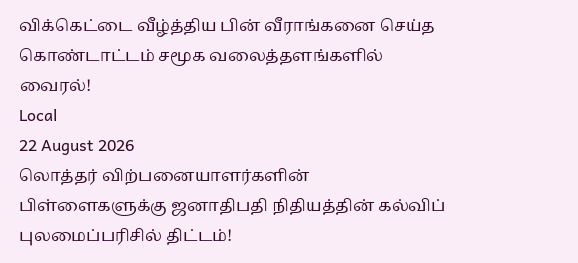விக்கெட்டை வீழ்த்திய பின் வீராங்கனை செய்த கொண்டாட்டம் சமூக வலைத்தளங்களில் வைரல்!
Local
22 August 2026
லொத்தர் விற்பனையாளர்களின் பிள்ளைகளுக்கு ஜனாதிபதி நிதியத்தின் கல்விப் புலமைப்பரிசில் திட்டம்!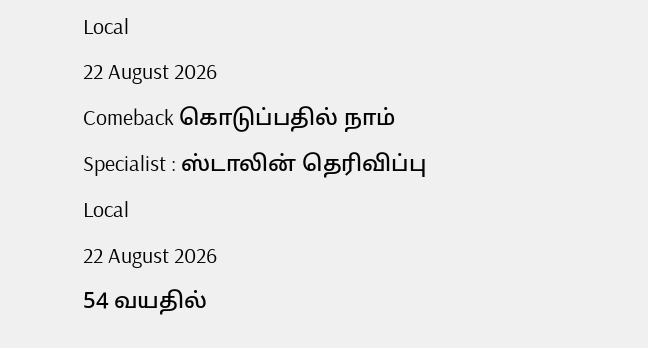Local
22 August 2026
Comeback கொடுப்பதில் நாம் Specialist : ஸ்டாலின் தெரிவிப்பு
Local
22 August 2026
54 வயதில்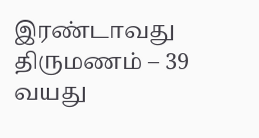இரண்டாவது திருமணம் – 39 வயது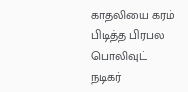காதலியை கரம் பிடித்த பிரபல பொலிவுட் நடிகர்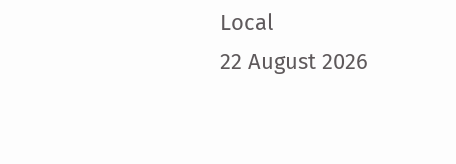Local
22 August 2026